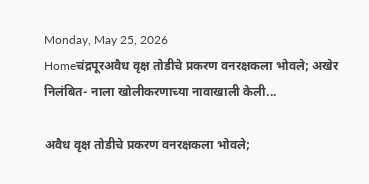Monday, May 25, 2026
Homeचंद्रपूरअवैध वृक्ष तोडीचे प्रकरण वनरक्षकला भोवले; अखेर निलंबित- नाला खोलीकरणाच्या नावाखाली केली...

अवैध वृक्ष तोडीचे प्रकरण वनरक्षकला भोवले;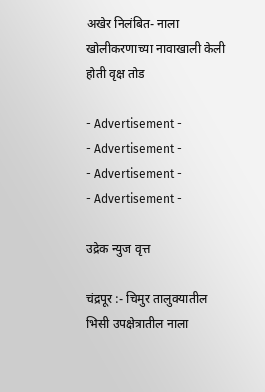अखेर निलंबित- नाला खोलीकरणाच्या नावाखाली केली होती वृक्ष तोड

- Advertisement -
- Advertisement -
- Advertisement -
- Advertisement -

उद्रेक न्युज वृत्त

चंद्रपूर :- चिमुर तालुक्यातील भिसी उपक्षेत्रातील नाला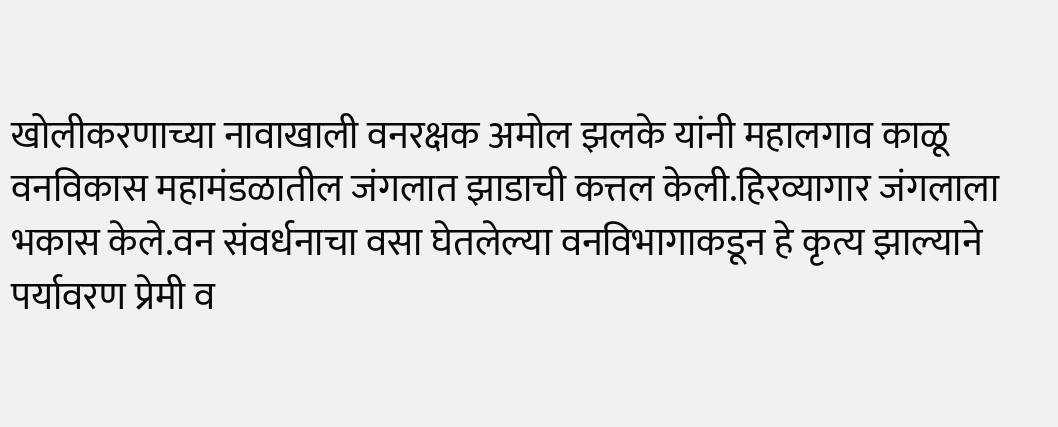खोलीकरणाच्या नावाखाली वनरक्षक अमोल झलके यांनी महालगाव काळू वनविकास महामंडळातील जंगलात झाडाची कत्तल केली.हिरव्यागार जंगलाला भकास केले.वन संवर्धनाचा वसा घेतलेल्या वनविभागाकडून हे कृत्य झाल्याने पर्यावरण प्रेमी व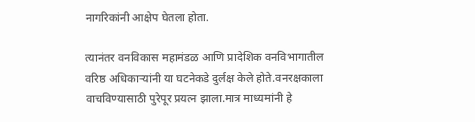नागरिकांनी आक्षेप घेतला होता.

त्यानंतर वनविकास महामंडळ आणि प्रादेशिक वनविभागातील वरिष्ठ अधिकाऱ्यांनी या घटनेकडे दुर्लक्ष केले होते.वनरक्षकाला वाचविण्यासाठी पुरेपूर प्रयत्न झाला.मात्र माध्यमांनी हे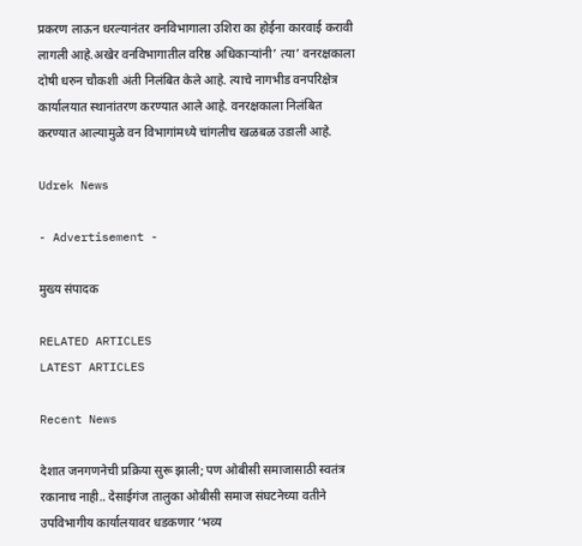प्रकरण लाऊन धरल्यानंतर वनविभागाला उशिरा का होईना कारवाई करावी लागली आहे.अखेर वनविभागातील वरिष्ठ अधिकाऱ्यांनी’ त्या’ वनरक्षकाला दोषी धरुन चौकशी अंती निलंबित केले आहे. त्याचे नागभीड वनपरिक्षेत्र कार्यालयात स्थानांतरण करण्यात आले आहे. वनरक्षकाला निलंबित करण्यात आल्यामुळे वन विभागांमध्ये चांगलीच खळबळ उडाली आहे.

Udrek News

- Advertisement -

मुख्य संपादक

RELATED ARTICLES
LATEST ARTICLES

Recent News

देशात जनगणनेची प्रक्रिया सुरू झाली; पण ओबीसी समाजासाठी स्वतंत्र रकानाच नाही.. देसाईगंज तालुका ओबीसी समाज संघटनेच्या वतीने उपविभागीय कार्यालयावर धडकणार ‘भव्य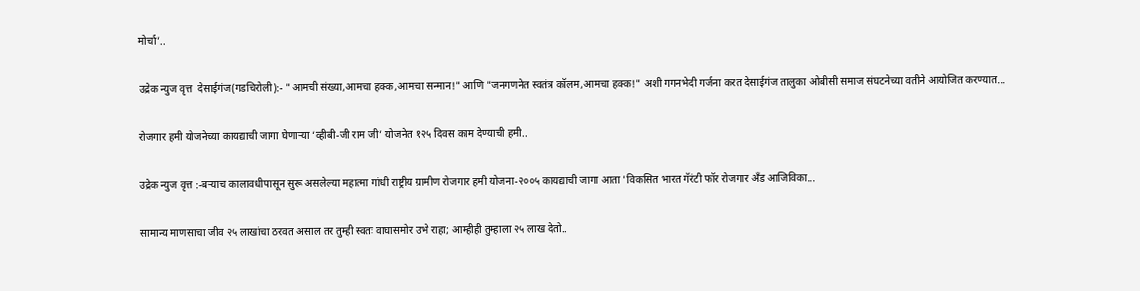मोर्चा’..

उद्रेक न्युज वृत्त  देसाईगंज(गडचिरोली):- "आमची संख्या,आमचा हक्क,आमचा सन्मान!" आणि "जनगणनेत स्वतंत्र कॉलम,आमचा हक्क!" अशी गगनभेदी गर्जना करत देसाईगंज तालुका ओबीसी समाज संघटनेच्या वतीने आयोजित करण्यात...

रोजगार हमी योजनेच्या कायद्याची जागा घेणाऱ्या ‘व्हीबी-जी राम जी’ योजनेत १२५ दिवस काम देण्याची हमी..

उद्रेक न्युज वृत्त :-बऱ्याच कालावधीपासून सुरू असलेल्या महात्मा गांधी राष्ट्रीय ग्रामीण रोजगार हमी योजना-२००५ कायद्याची जागा आता 'विकसित भारत गॅरंटी फॉर रोजगार अँड आजिविका...

सामान्य माणसाचा जीव २५ लाखांचा ठरवत असाल तर तुम्ही स्वतः वाघासमोर उभे राहा; आम्हीही तुम्हाला २५ लाख देतो..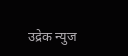उद्रेक न्युज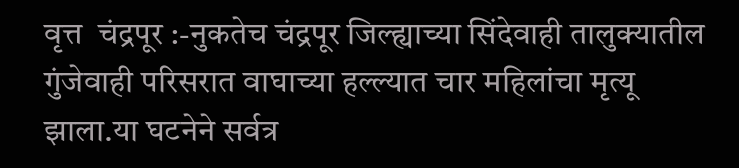वृत्त  चंद्रपूर :-नुकतेच चंद्रपूर जिल्ह्याच्या सिंदेवाही तालुक्यातील गुंजेवाही परिसरात वाघाच्या हल्ल्यात चार महिलांचा मृत्यू झाला.या घटनेने सर्वत्र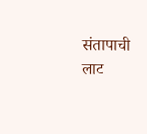संतापाची लाट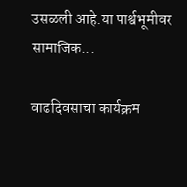उसळली आहे.या पार्श्वभूमीवर सामाजिक...

वाढदिवसाचा कार्यक्रम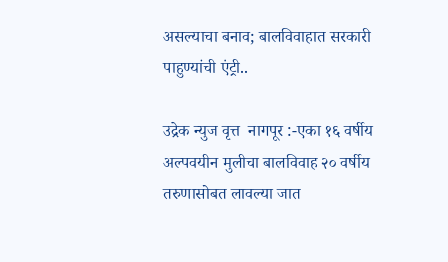असल्याचा बनाव; बालविवाहात सरकारी पाहुण्यांची एंट्री..

उद्रेक न्युज वृत्त  नागपूर :-एका १६ वर्षीय अल्पवयीन मुलीचा बालविवाह २० वर्षीय तरुणासोबत लावल्या जात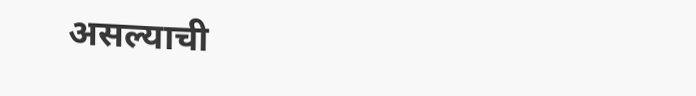असल्याची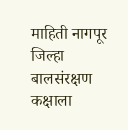माहिती नागपूर जिल्हा बालसंरक्षण कक्षाला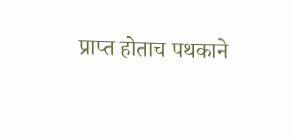प्राप्त होताच पथकाने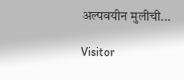अल्पवयीन मुलीची...

Visitor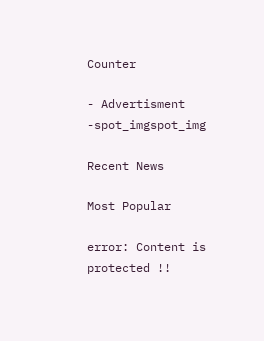Counter

- Advertisment -spot_imgspot_img

Recent News

Most Popular

error: Content is protected !!